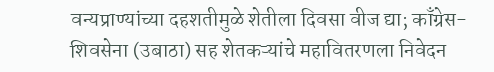वन्यप्राण्यांच्या दहशतीमुळे शेतीला दिवसा वीज द्या; काँग्रेस-शिवसेना (उबाठा) सह शेतकऱ्यांचे महावितरणला निवेदन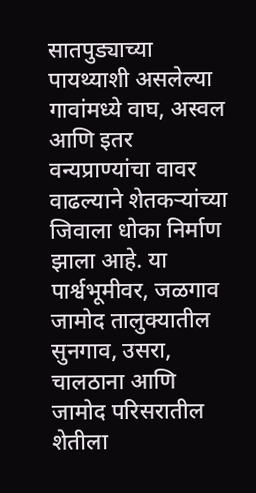सातपुड्याच्या पायथ्याशी असलेल्या गावांमध्ये वाघ, अस्वल आणि इतर वन्यप्राण्यांचा वावर वाढल्याने शेतकऱ्यांच्या जिवाला धोका निर्माण झाला आहे. या पार्श्वभूमीवर, जळगाव जामोद तालुक्यातील सुनगाव, उसरा, चालठाना आणि जामोद परिसरातील शेतीला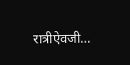रात्रीऐवजी…